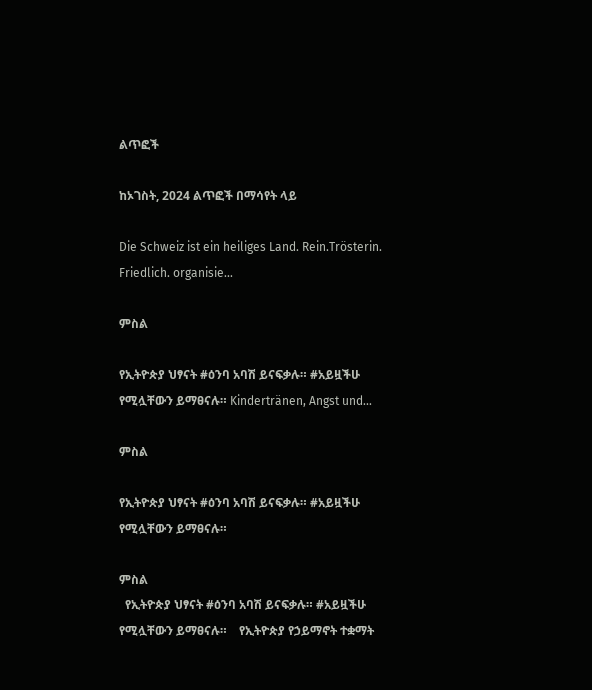ልጥፎች

ከኦገስት, 2024 ልጥፎች በማሳየት ላይ

Die Schweiz ist ein heiliges Land. Rein.Trösterin. Friedlich. organisie...

ምስል

የኢትዮጵያ ህፃናት #ዕንባ አባሽ ይናፍቃሉ። #አይዟችሁ የሚሏቸውን ይማፀናሉ። Kindertränen, Angst und...

ምስል

የኢትዮጵያ ህፃናት #ዕንባ አባሽ ይናፍቃሉ። #አይዟችሁ የሚሏቸውን ይማፀናሉ።

ምስል
  የኢትዮጵያ ህፃናት #ዕንባ አባሽ ይናፍቃሉ። #አይዟችሁ የሚሏቸውን ይማፀናሉ።    የኢትዮጵያ የኃይማኖት ተቋማት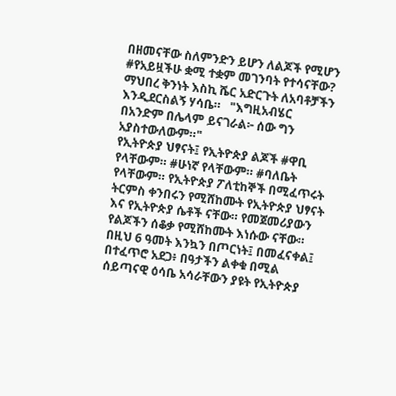በዘመናቸው ስለምንድን ይሆን ለልጆች የሚሆን #የአይዟችሁ ቋሚ ተቋም መገንባት የተሳናቸው?   ማህበረ ቅንነት እስኪ ሼር አድርጉት ለአባቶቻችን እንዲደርስልኝ ሃሳቤ።   "እግዚአብሄር በአንድም በሌላም ይናገራል፦ ሰው ግን አያስተውለውም።"                                                                   የኢትዮጵያ ህፃናት፤ የኢትዮጵያ ልጆች #ዋቢ የላቸውም። #ሁነኛ የላቸውም። #ባለቤት የላቸውም። የኢትዮጵያ ፖለቲከኞች በሚፈጥሩት ትርምስ ቀንበሩን የሚሸከሙት የኢትዮጵያ ህፃናት እና የኢትዮጵያ ሴቶች ናቸው። የመጀመሪያውን የልጆችን ሰቆቃ የሚሸከሙት እነሱው ናቸው። በዚህ 6 ዓመት እንኳን በጦርነት፤ በመፈናቀል፤ በተፈጥሮ አደጋ፥ በዓታችን ልቀቁ በሚል ሰይጣናዊ ዕሳቤ አሳራቸውን ያዩት የኢትዮጵያ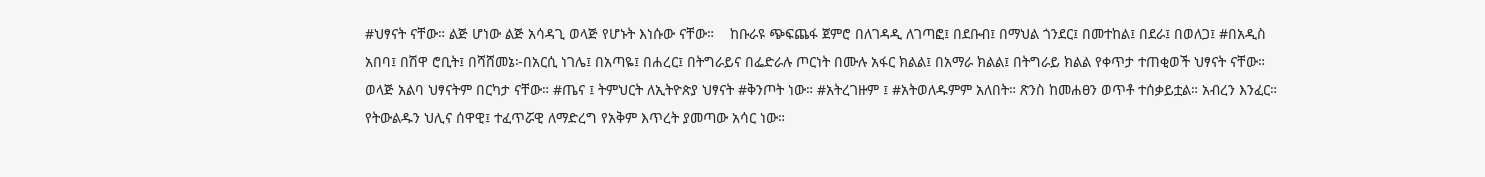#ህፃናት ናቸው። ልጅ ሆነው ልጅ አሳዳጊ ወላጅ የሆኑት እነሱው ናቸው።    ከቡራዩ ጭፍጨፋ ጀምሮ በለገዳዲ ለገጣፎ፤ በደቡብ፤ በማህል ጎንደር፤ በመተከል፤ በደራ፤ በወለጋ፤ #በአዲስ አበባ፤ በሽዋ ሮቢት፤ በሻሸመኔ፦በአርሲ ነገሌ፤ በአጣዬ፤ በሐረር፤ በትግራይና በፌድራሉ ጦርነት በሙሉ አፋር ክልል፤ በአማራ ክልል፤ በትግራይ ክልል የቀጥታ ተጠቂወች ህፃናት ናቸው።   ወላጅ አልባ ህፃናትም በርካታ ናቸው። #ጤና ፤ ትምህርት ለኢትዮጵያ ህፃናት #ቅንጦት ነው። #አትረገዙም ፤ #አትወለዱምም አለበት። ጽንስ ከመሐፀን ወጥቶ ተሰቃይቷል። አብረን እንፈር። የትውልዱን ህሊና ሰዋዊ፤ ተፈጥሯዊ ለማድረግ የአቅም እጥረት ያመጣው አሳር ነው።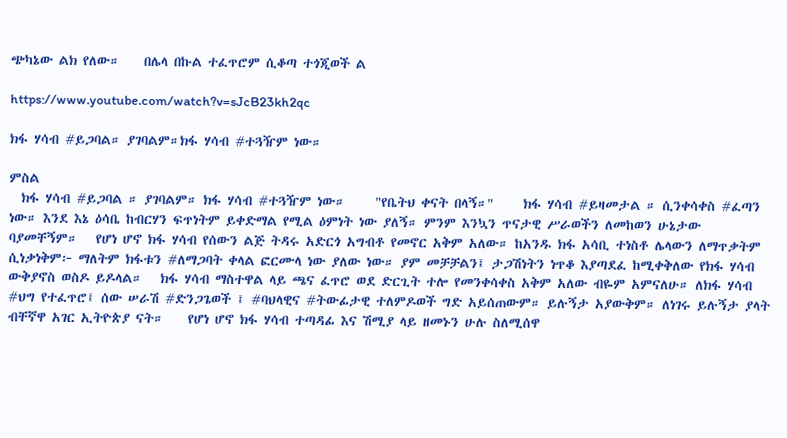ጭካኔው ልክ የለው።    በሌላ በኩል ተፈጥሮም ሲቆጣ ተጎጂወች ል

https://www.youtube.com/watch?v=sJcB23kh2qc

ክፋ ሃሳብ #ይጋባል። ያገባልም።ክፋ ሃሳብ #ተጓዥም ነው።

ምስል
  ክፋ ሃሳብ #ይጋባል ። ያገባልም። ክፋ ሃሳብ #ተጓዥም ነው።     "የቤትህ ቀናት በላኝ።"     ክፋ ሃሳብ #ይዛመታል ። ሲንቀሳቀስ #ፈጣን ነው። እንደ እኔ ዕሳቤ ከብርሃን ፍጥነትም ይቀድማል የሚል ዕምነት ነው ያለኝ። ምንም እንኳን ጥናታዊ ሥራወችን ለመከወን ሁኔታው ባያመቸኝም።   የሆነ ሆኖ ክፋ ሃሳብ የሰውን ልጅ ትዳሩ አድርጎ አግብቶ የመኖር አቅም አለው። ከአንዱ ክፋ አሳቢ ተነስቶ ሌላውን ለማጥቃትም ሲነቃነቅም፦ ማለትም ክፋቱን #ለማጋባት ቀላል ፎርሙላ ነው ያለው ነው። ያም መቻቻልን፤ ታጋሽነትን ነጥቆ እያጣደፈ ከሚቀቅለው የክፋ ሃሳብ ውቅያኖስ ወስዶ ይዶላል።   ክፋ ሃሳብ ማስተዋል ላይ ጫና ፈጥሮ ወደ ድርጊት ተሎ የመንቀሳቀስ አቅም አለው ብዬም አምናለሁ። ለክፋ ሃሳብ #ህግ የተፈጥሮ፤ ሰው ሠራሽ #ድንጋጌወች ፤ #ባህላዊና #ትውፊታዊ ተለምዶወች ግድ አይሰጠውም። ይሉኝታ አያውቅም። ለነገሩ ይሉኝታ ያላት ብቸኛዋ አገር ኢትዮጵያ ናት።    የሆነ ሆኖ ክፋ ሃሳብ ተጣዳፊ እና ሽሚያ ላይ ዘመኑን ሁሉ ስለሚሰዋ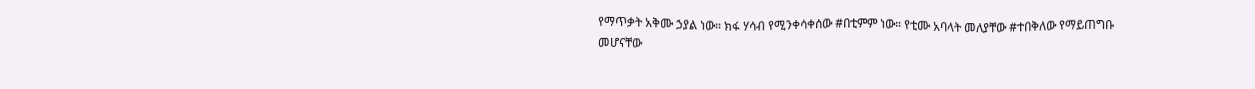የማጥቃት አቅሙ ኃያል ነው። ክፋ ሃሳብ የሚንቀሳቀሰው #በቲምም ነው። የቲሙ አባላት መለያቸው #ተበቅለው የማይጠግቡ መሆናቸው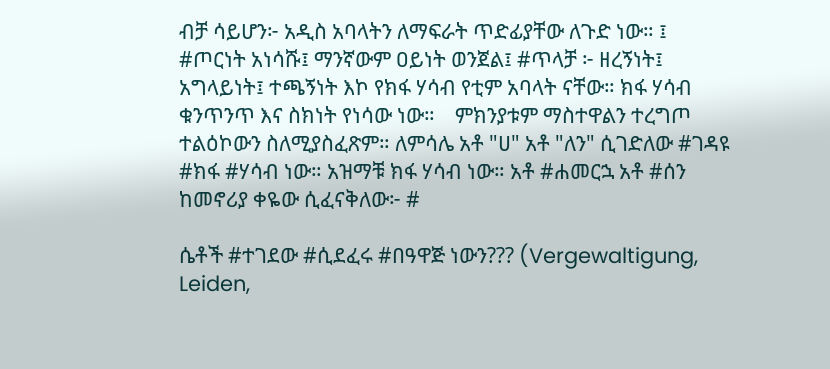ብቻ ሳይሆን፦ አዲስ አባላትን ለማፍራት ጥድፊያቸው ለጉድ ነው። ፤ #ጦርነት አነሳሹ፤ ማንኛውም ዐይነት ወንጀል፤ #ጥላቻ ፦ ዘረኝነት፤ አግላይነት፤ ተጫኝነት እኮ የክፋ ሃሳብ የቲም አባላት ናቸው። ክፋ ሃሳብ ቁንጥንጥ እና ስክነት የነሳው ነው።    ምክንያቱም ማስተዋልን ተረግጦ ተልዕኮውን ስለሚያስፈጽም። ለምሳሌ አቶ "ሀ" አቶ "ለን" ሲገድለው #ገዳዩ #ክፋ #ሃሳብ ነው። አዝማቹ ክፋ ሃሳብ ነው። አቶ #ሐመርኋ አቶ #ሰን ከመኖሪያ ቀዬው ሲፈናቅለው፦ #

ሴቶች #ተገደው #ሲደፈሩ #በዓዋጅ ነውን??? (Vergewaltigung, Leiden,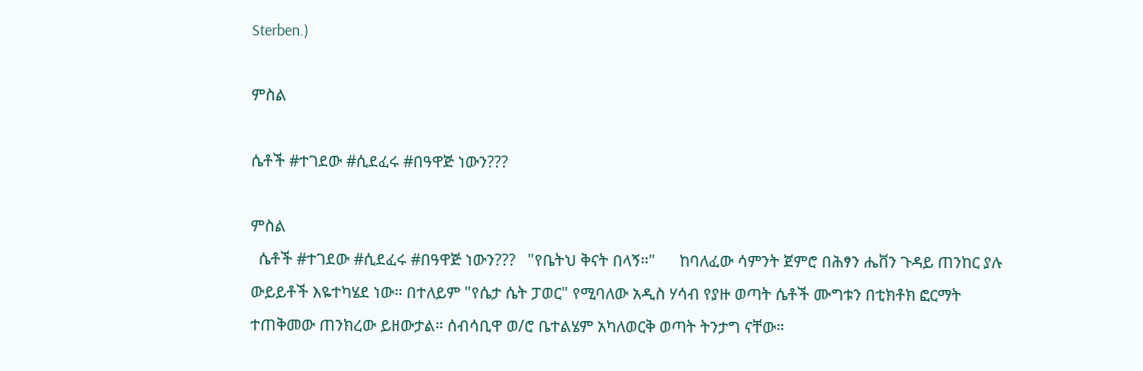Sterben.)

ምስል

ሴቶች #ተገደው #ሲደፈሩ #በዓዋጅ ነውን???

ምስል
  ሴቶች #ተገደው #ሲደፈሩ #በዓዋጅ ነውን???   "የቤትህ ቅናት በላኝ።"      ከባለፈው ሳምንት ጀምሮ በሕፃን ሔቨን ጉዳይ ጠንከር ያሉ ውይይቶች እዬተካሄደ ነው። በተለይም "የሴታ ሴት ፓወር" የሚባለው አዲስ ሃሳብ የያዙ ወጣት ሴቶች ሙግቱን በቲክቶክ ፎርማት ተጠቅመው ጠንክረው ይዘውታል። ሰብሳቢዋ ወ/ሮ ቤተልሄም አካለወርቅ ወጣት ትንታግ ናቸው።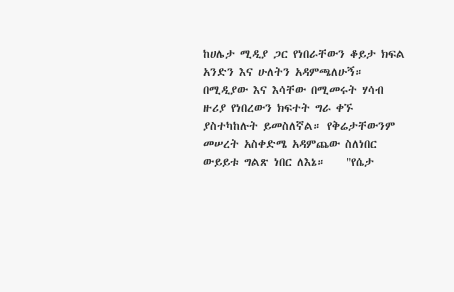ከሀሌታ ሚዲያ ጋር የነበራቸውን ቆይታ ክፍል አንድን እና ሁለትን አዳምጫለሁኝ። በሚዲያው እና እሳቸው በሚመሩት ሃሳብ ዙሪያ የነበረውን ክፍተት ግራ ቀኙ ያስተካከሉት ይመስለኛል። የቅሬታቸውንም መሠረት አስቀድሜ አዳምጨው ስለነበር ውይይቱ ግልጽ ነበር ለእኔ።    "የሴታ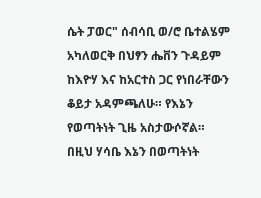ሴት ፓወር" ሰብሳቢ ወ/ሮ ቤተልሄም አካለወርቅ በህፃን ሔቨን ጉዳይም ከእዮሃ እና ከአርተስ ጋር የነበራቸውን ቆይታ አዳምጫለሁ። የእኔን የወጣትነት ጊዜ አስታውሶኛል። በዚህ ሃሳቤ እኔን በወጣትነት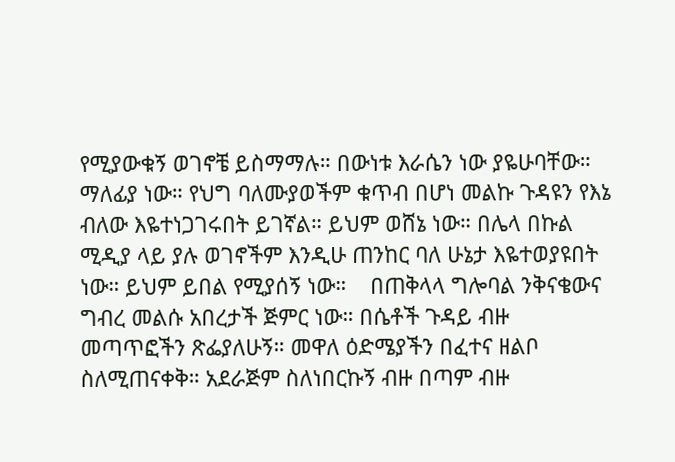የሚያውቁኝ ወገኖቼ ይስማማሉ። በውነቱ እራሴን ነው ያዬሁባቸው። ማለፊያ ነው። የህግ ባለሙያወችም ቁጥብ በሆነ መልኩ ጉዳዩን የእኔ ብለው እዬተነጋገሩበት ይገኛል። ይህም ወሸኔ ነው። በሌላ በኩል ሚዲያ ላይ ያሉ ወገኖችም እንዲሁ ጠንከር ባለ ሁኔታ እዬተወያዩበት ነው። ይህም ይበል የሚያሰኝ ነው።    በጠቅላላ ግሎባል ንቅናቄውና ግብረ መልሱ አበረታች ጅምር ነው። በሴቶች ጉዳይ ብዙ መጣጥፎችን ጽፌያለሁኝ። መዋለ ዕድሜያችን በፈተና ዘልቦ ስለሚጠናቀቅ። አደራጅም ስለነበርኩኝ ብዙ በጣም ብዙ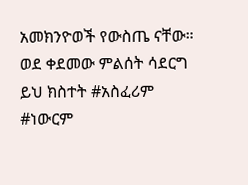አመክንዮወች የውስጤ ናቸው።    ወደ ቀደመው ምልሰት ሳደርግ ይህ ክስተት #አስፈሪም #ነውርም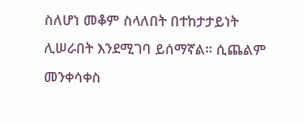ስለሆነ መቆም ስላለበት በተከታታይነት ሊሠራበት እንደሚገባ ይሰማኛል። ሲጨልም መንቀሳቀስ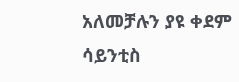አለመቻሉን ያዩ ቀደም ሳይንቲስ